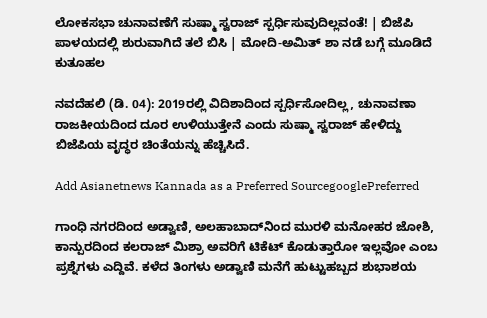ಲೋಕಸಭಾ ಚುನಾವಣೆಗೆ ಸುಷ್ಮಾ ಸ್ವರಾಜ್ ಸ್ಪರ್ಧಿಸುವುದಿಲ್ಲವಂತೆ! | ಬಿಜೆಪಿ ಪಾಳಯದಲ್ಲಿ ಶುರುವಾಗಿದೆ ತಲೆ ಬಿಸಿ | ಮೋದಿ-ಅಮಿತ್ ಶಾ ನಡೆ ಬಗ್ಗೆ ಮೂಡಿದೆ ಕುತೂಹಲ

ನವದೆಹಲಿ (ಡಿ. 04): 2019ರಲ್ಲಿ ವಿದಿಶಾದಿಂದ ಸ್ಪರ್ಧಿಸೋದಿಲ್ಲ, ಚುನಾವಣಾ ರಾಜಕೀಯದಿಂದ ದೂರ ಉಳಿಯುತ್ತೇನೆ ಎಂದು ಸುಷ್ಮಾ ಸ್ವರಾಜ್‌ ಹೇಳಿದ್ದು ಬಿಜೆಪಿಯ ವೃದ್ಧರ ಚಿಂತೆಯನ್ನು ಹೆಚ್ಚಿಸಿದೆ.

Add Asianetnews Kannada as a Preferred SourcegooglePreferred

ಗಾಂಧಿ ನಗರದಿಂದ ಅಡ್ವಾಣಿ, ಅಲಹಾಬಾದ್‌ನಿಂದ ಮುರಳಿ ಮನೋಹರ ಜೋಶಿ, ಕಾನ್ಪುರದಿಂದ ಕಲರಾಜ್‌ ಮಿಶ್ರಾ ಅವರಿಗೆ ಟಿಕೆಟ್‌ ಕೊಡುತ್ತಾರೋ ಇಲ್ಲವೋ ಎಂಬ ಪ್ರಶ್ನೆಗಳು ಎದ್ದಿವೆ. ಕಳೆದ ತಿಂಗಳು ಅಡ್ವಾಣಿ ಮನೆಗೆ ಹುಟ್ಟುಹಬ್ಬದ ಶುಭಾಶಯ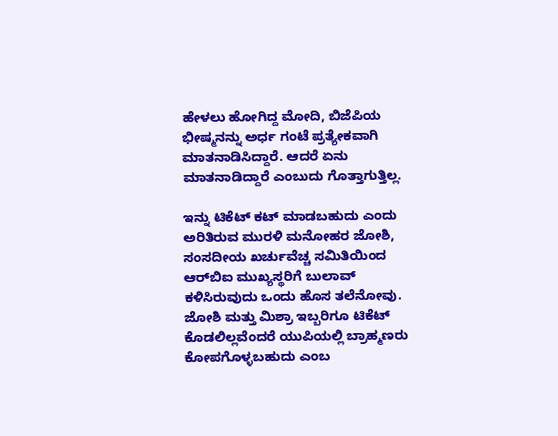ಹೇಳಲು ಹೋಗಿದ್ದ ಮೋದಿ, ಬಿಜೆಪಿಯ ಭೀಷ್ಮನನ್ನು ಅರ್ಧ ಗಂಟೆ ಪ್ರತ್ಯೇಕವಾಗಿ ಮಾತನಾಡಿಸಿದ್ದಾರೆ. ಆದರೆ ಏನು ಮಾತನಾಡಿದ್ದಾರೆ ಎಂಬುದು ಗೊತ್ತಾಗುತ್ತಿಲ್ಲ.

ಇನ್ನು ಟಿಕೆಟ್‌ ಕಟ್‌ ಮಾಡಬಹುದು ಎಂದು ಅರಿತಿರುವ ಮುರಳಿ ಮನೋಹರ ಜೋಶಿ, ಸಂಸದೀಯ ಖರ್ಚುವೆಚ್ಚ ಸಮಿತಿಯಿಂದ ಆರ್‌ಬಿಐ ಮುಖ್ಯಸ್ಥರಿಗೆ ಬುಲಾವ್‌ ಕಳಿಸಿರುವುದು ಒಂದು ಹೊಸ ತಲೆನೋವು. ಜೋಶಿ ಮತ್ತು ಮಿಶ್ರಾ ಇಬ್ಬರಿಗೂ ಟಿಕೆಟ್‌ ಕೊಡಲಿಲ್ಲವೆಂದರೆ ಯುಪಿಯಲ್ಲಿ ಬ್ರಾಹ್ಮಣರು ಕೋಪಗೊಳ್ಳಬಹುದು ಎಂಬ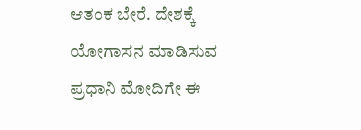ಆತಂಕ ಬೇರೆ. ದೇಶಕ್ಕೆ ಯೋಗಾಸನ ಮಾಡಿಸುವ ಪ್ರಧಾನಿ ಮೋದಿಗೇ ಈ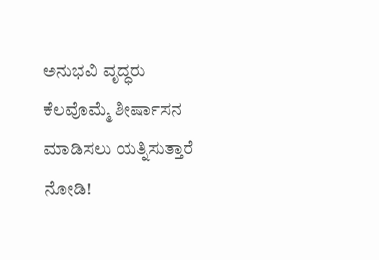ಅನುಭವಿ ವೃದ್ಧರು ಕೆಲವೊಮ್ಮೆ ಶೀರ್ಷಾಸನ ಮಾಡಿಸಲು ಯತ್ನಿಸುತ್ತಾರೆ ನೋಡಿ!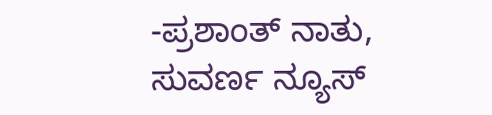-ಪ್ರಶಾಂತ್ ನಾತು, ಸುವರ್ಣ ನ್ಯೂಸ್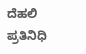ದೆಹಲಿ ಪ್ರತಿನಿಧಿ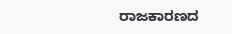ರಾಜಕಾರಣದ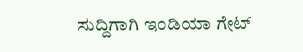ಸುದ್ದಿಗಾಗಿ ಇಂಡಿಯಾ ಗೇಟ್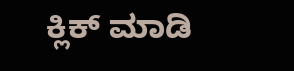ಕ್ಲಿಕ್ ಮಾಡಿ